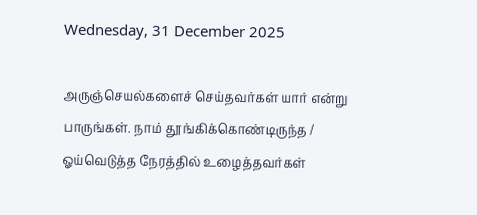Wednesday, 31 December 2025

அருஞ்செயல்களைச் செய்தவர்கள் யார் என்று பாருங்கள். நாம் தூங்கிக்கொண்டிருந்த / ஓய்வெடுத்த நேரத்தில் உழைத்தவர்கள்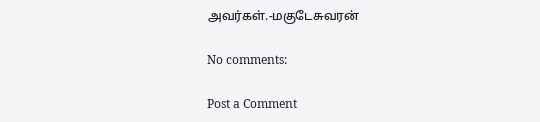அவர்கள்.-மகுடேசுவரன்

No comments:

Post a Comment